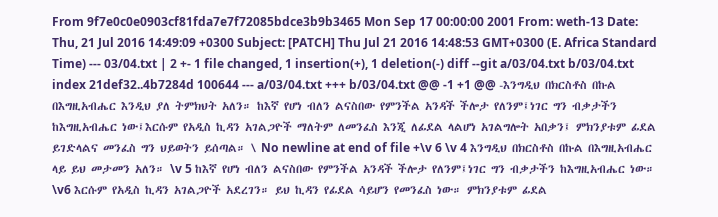From 9f7e0c0e0903cf81fda7e7f72085bdce3b9b3465 Mon Sep 17 00:00:00 2001 From: weth-13 Date: Thu, 21 Jul 2016 14:49:09 +0300 Subject: [PATCH] Thu Jul 21 2016 14:48:53 GMT+0300 (E. Africa Standard Time) --- 03/04.txt | 2 +- 1 file changed, 1 insertion(+), 1 deletion(-) diff --git a/03/04.txt b/03/04.txt index 21def32..4b7284d 100644 --- a/03/04.txt +++ b/03/04.txt @@ -1 +1 @@ -እንግዲህ በክርስቶስ በኩል በእግዚአብሔር እንዲህ ያለ ትምክህት አለን። ከእኛ የሆነ ብለን ልናስበው የምንችል አንዳች ችሎታ የለንም፤ነገር ግን ብቃታችን ከእግዚአብሔር ነው፤እርሱም የአዲስ ኪዳን አገልጋዮች ማለትም ለመንፈስ እንጂ ለፊደል ላልሆነ አገልግሎት አበቃን፤ ምክንያቱም ፊደል ይገድላልና መንፈስ ግን ህይወትን ይሰጣል። \ No newline at end of file +\v 6 \v 4 እንግዲህ በክርስቶስ በኩል በእግዚአብሔር ላይ ይህ መታመን አለን። \v 5 ከእኛ የሆነ ብለን ልናስበው የምንችል አንዳች ችሎታ የለንም፤ነገር ግን ብቃታችን ከእግዚአብሔር ነው። \v6 እርሱም የአዲስ ኪዳን አገልጋዮች አደረገን። ይህ ኪዳን የፊደል ሳይሆን የመንፈስ ነው። ምክንያቱም ፊደል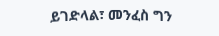ይገድላል፣ መንፈስ ግን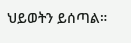ህይወትን ይሰጣል።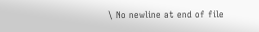\ No newline at end of file